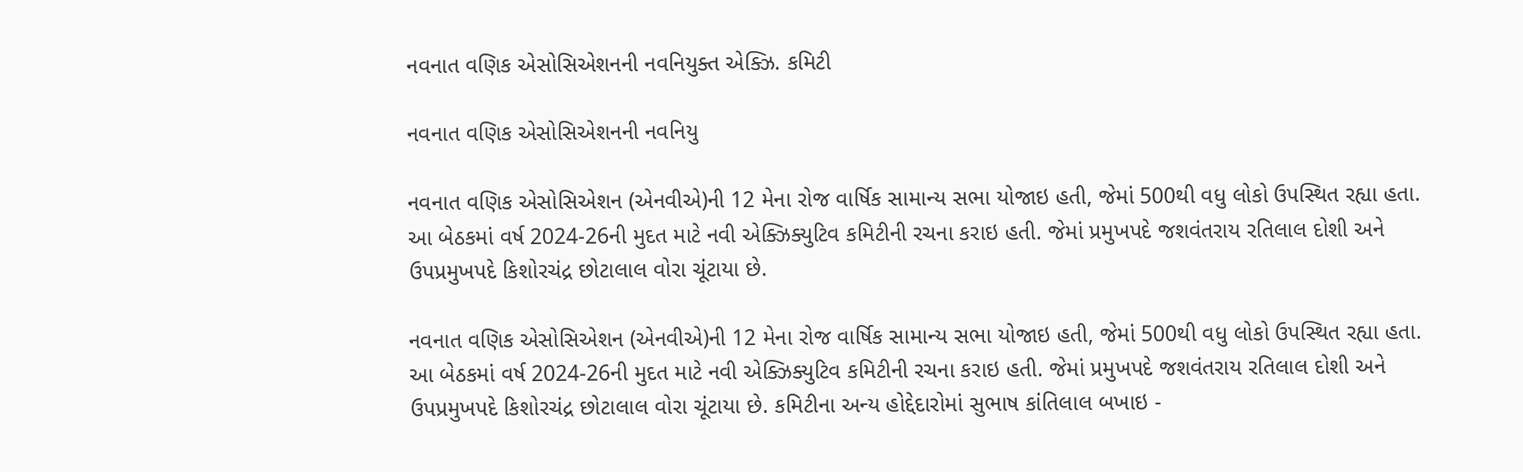નવનાત વણિક એસોસિએશનની નવનિયુક્ત એક્ઝિ. કમિટી

નવનાત વણિક એસોસિએશનની નવનિયુ

નવનાત વણિક એસોસિએશન (એનવીએ)ની 12 મેના રોજ વાર્ષિક સામાન્ય સભા યોજાઇ હતી, જેમાં 500થી વધુ લોકો ઉપસ્થિત રહ્યા હતા. આ બેઠકમાં વર્ષ 2024-26ની મુદત માટે નવી એક્ઝિક્યુટિવ કમિટીની રચના કરાઇ હતી. જેમાં પ્રમુખપદે જશવંતરાય રતિલાલ દોશી અને ઉપપ્રમુખપદે કિશોરચંદ્ર છોટાલાલ વોરા ચૂંટાયા છે.

નવનાત વણિક એસોસિએશન (એનવીએ)ની 12 મેના રોજ વાર્ષિક સામાન્ય સભા યોજાઇ હતી, જેમાં 500થી વધુ લોકો ઉપસ્થિત રહ્યા હતા. આ બેઠકમાં વર્ષ 2024-26ની મુદત માટે નવી એક્ઝિક્યુટિવ કમિટીની રચના કરાઇ હતી. જેમાં પ્રમુખપદે જશવંતરાય રતિલાલ દોશી અને ઉપપ્રમુખપદે કિશોરચંદ્ર છોટાલાલ વોરા ચૂંટાયા છે. કમિટીના અન્ય હોદ્દેદારોમાં સુભાષ કાંતિલાલ બખાઇ -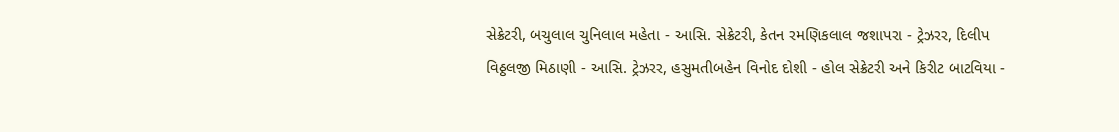સેક્રેટરી, બચુલાલ ચુનિલાલ મહેતા - આસિ. સેક્રેટરી, કેતન રમણિકલાલ જશાપરા - ટ્રેઝરર, દિલીપ વિઠ્ઠલજી મિઠાણી - આસિ. ટ્રેઝરર, હસુમતીબહેન વિનોદ દોશી - હોલ સેક્રેટરી અને કિરીટ બાટવિયા -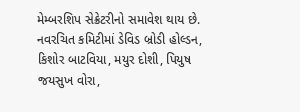મેમ્બરશિપ સેક્રેટરીનો સમાવેશ થાય છે. નવરચિત કમિટીમાં ડેવિડ બ્રોડી હોલ્ડન, કિશોર બાટવિયા, મયુર દોશી, પિયુષ જયસુખ વોરા,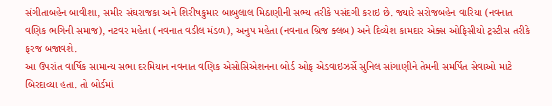સંગીતાબહેન બાવીશા, સમીર સંઘરાજકા અને શિરીષકુમાર બાબુલાલ મિઠાણીની સભ્ય તરીકે પસંદગી કરાઇ છે. જ્યારે સરોજબહેન વારિયા (નવનાત વણિક ભગિની સમાજ), નટવર મહેતા (નવનાત વડીલ મંડળ), અનુપ મહેતા (નવનાત બ્રિજ ક્લબ) અને દિવ્યેશ કામદાર એક્સ ઓફિસીયો ટ્રસ્ટીસ તરીકે ફરજ બજાવશે.
આ ઉપરાંત વાર્ષિક સામાન્ય સભા દરમિયાન નવનાત વણિક એસોસિએશનના બોર્ડ ઓફ એડવાઇઝર્સે સુનિલ સાંગાણીને તેમની સમર્પિત સેવાઓ માટે બિરદાવ્યા હતા. તો બોર્ડમાં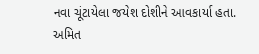નવા ચૂંટાયેલા જયેશ દોશીને આવકાર્યા હતા. અમિત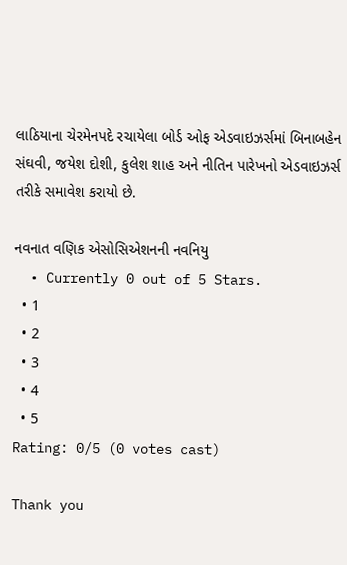લાઠિયાના ચેરમેનપદે રચાયેલા બોર્ડ ઓફ એડવાઇઝર્સમાં બિનાબહેન સંઘવી, જયેશ દોશી, કુલેશ શાહ અને નીતિન પારેખનો એડવાઇઝર્સ તરીકે સમાવેશ કરાયો છે.

નવનાત વણિક એસોસિએશનની નવનિયુ
  • Currently 0 out of 5 Stars.
  • 1
  • 2
  • 3
  • 4
  • 5
Rating: 0/5 (0 votes cast)

Thank you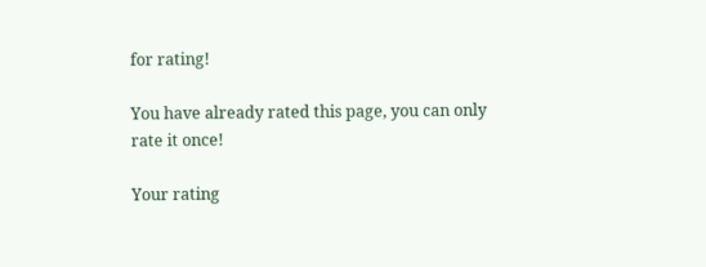for rating!

You have already rated this page, you can only rate it once!

Your rating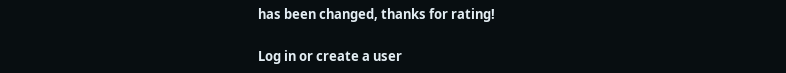has been changed, thanks for rating!

Log in or create a user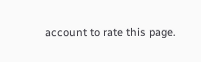account to rate this page.